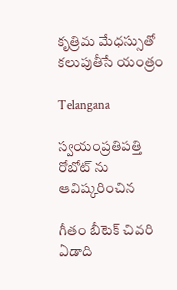కృత్రిమ మేధస్సుతో కలుపుతీసే యంత్రం

Telangana

స్వయంప్రతిపత్తి రోబోట్ ను ఆవిష్కరించిన

గీతం బీటెక్ చివరి ఏడాది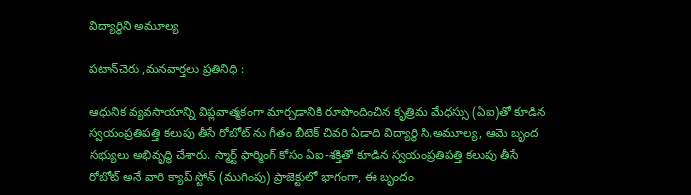విద్యార్థిని అమూల్య

పటాన్‌చెరు ,మనవార్తలు ప్రతినిధి :

ఆధునిక వ్యవసాయాన్ని విప్లవాత్మకంగా మార్చడానికి రూపొందించిన కృత్రిమ మేధస్సు (ఏఐ)తో కూడిన స్వయంప్రతిపత్తి కలుపు తీసే రోబోట్ ను గీతం బీటెక్ చివరి ఏడాది విద్యార్థి సి.అమూల్య, ఆమె బృంద సభ్యులు అభివృద్ధి చేశారు. స్మార్ట్ ఫార్మింగ్ కోసం ఏఐ-శక్తితో కూడిన స్వయంప్రతిపత్తి కలుపు తీసే రోబోట్ అనే వారి క్యాప్ స్టోన్ (ముగింపు) ప్రాజెక్టులో భాగంగా, ఈ బృందం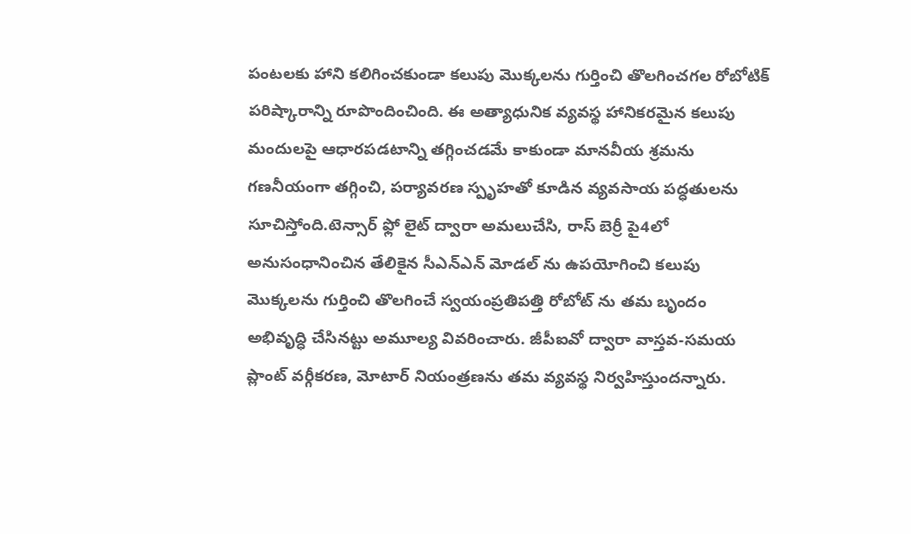పంటలకు హాని కలిగించకుండా కలుపు మొక్కలను గుర్తించి తొలగించగల రోబోటిక్ పరిష్కారాన్ని రూపొందించింది. ఈ అత్యాధునిక వ్యవస్థ హానికరమైన కలుపు మందులపై ఆధారపడటాన్ని తగ్గించడమే కాకుండా మానవీయ శ్రమను గణనీయంగా తగ్గించి, పర్యావరణ స్పృహతో కూడిన వ్యవసాయ పద్ధతులను సూచిస్తోంది.టెన్సార్ ఫ్లో లైట్ ద్వారా అమలుచేసి, రాస్ బెర్రీ పై4లో అనుసంధానించిన తేలికైన సీఎన్ఎన్ మోడల్ ను ఉపయోగించి కలుపు మొక్కలను గుర్తించి తొలగించే స్వయంప్రతిపత్తి రోబోట్ ను తమ బృందం అభివృద్ధి చేసినట్టు అమూల్య వివరించారు. జీపీఐవో ద్వారా వాస్తవ-సమయ ప్లాంట్ వర్గీకరణ, మోటార్ నియంత్రణను తమ వ్యవస్థ నిర్వహిస్తుందన్నారు.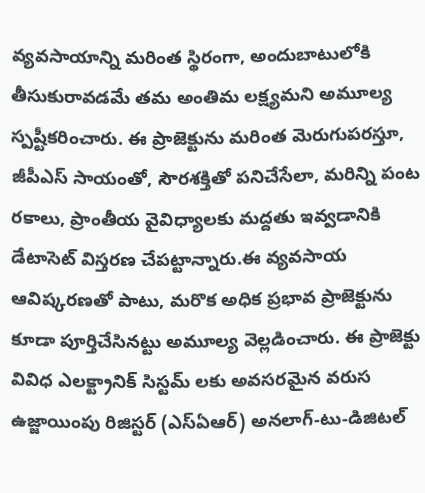వ్యవసాయాన్ని మరింత స్థిరంగా, అందుబాటులోకి తీసుకురావడమే తమ అంతిమ లక్ష్యమని అమూల్య స్పష్టీకరించారు. ఈ ప్రాజెక్టును మరింత మెరుగుపరస్తూ, జీపీఎస్ సాయంతో, సౌరశక్తితో పనిచేసేలా, మరిన్ని పంట రకాలు, ప్రాంతీయ వైవిధ్యాలకు మద్దతు ఇవ్వడానికి డేటాసెట్ విస్తరణ చేపట్టాన్నారు.ఈ వ్యవసాయ ఆవిష్కరణతో పాటు, మరొక అధిక ప్రభావ ప్రాజెక్టును కూడా పూర్తిచేసినట్టు అమూల్య వెల్లడించారు. ఈ ప్రాజెక్టు వివిధ ఎలక్ట్రానిక్ సిస్టమ్ లకు అవసరమైన వరుస ఉజ్జాయింపు రిజిస్టర్ (ఎస్ఏఆర్) అనలాగ్-టు-డిజిటల్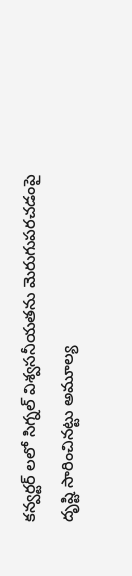కన్వర్టర్ లలో సిగ్నల్ విశ్వసనీయతను మెరుగుపరచడంపై దృష్టి సారించినట్టు అమూల్య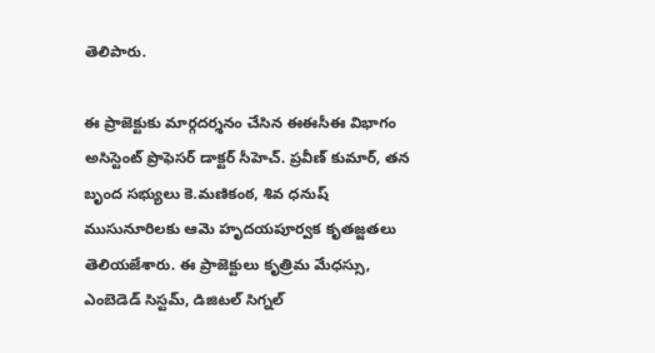తెలిపారు.

ఈ ప్రాజెక్టుకు మార్గదర్శనం చేసిన ఈఈసీఈ విభాగం అసిస్టెంట్ ప్రొఫెసర్ డాక్టర్ సీహెచ్. ప్రవీణ్ కుమార్, తన బృంద సభ్యులు కె.మణికంఠ, శివ ధనుష్ ముసునూరిలకు ఆమె హృదయపూర్వక కృతజ్జతలు తెలియజేశారు. ఈ ప్రాజెక్టులు కృత్రిమ మేధస్సు, ఎంబెడెడ్ సిస్టమ్, డిజిటల్ సిగ్నల్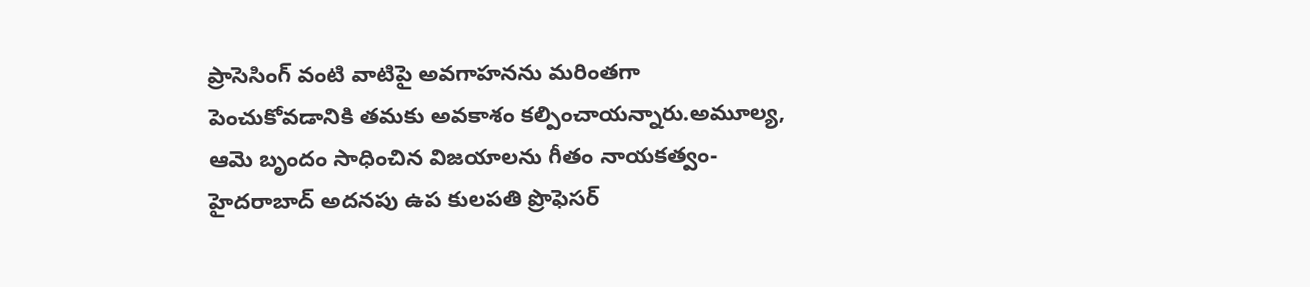ప్రాసెసింగ్ వంటి వాటిపై అవగాహనను మరింతగా పెంచుకోవడానికి తమకు అవకాశం కల్పించాయన్నారు.అమూల్య, ఆమె బృందం సాధించిన విజయాలను గీతం నాయకత్వం- హైదరాబాద్ అదనపు ఉప కులపతి ప్రొఫెసర్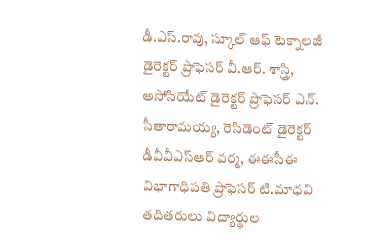డీ.ఎస్.రావు, స్కూల్ ఆఫ్ టెక్నాలజీ డైరెక్టర్ ప్రొఫెసర్ వీ.ఆర్. శాస్త్రి, అసోసియేట్ డైరెక్టర్ ప్రొఫెసర్ ఎన్. సీతారామయ్య, రెసిడెంట్ డైరెక్టర్ డీవీవీఎస్ఆర్ వర్మ, ఈఈసీఈ విభాగాధిపతి ప్రొఫెసర్ టి.మాధవి తదితరులు విద్యార్థుల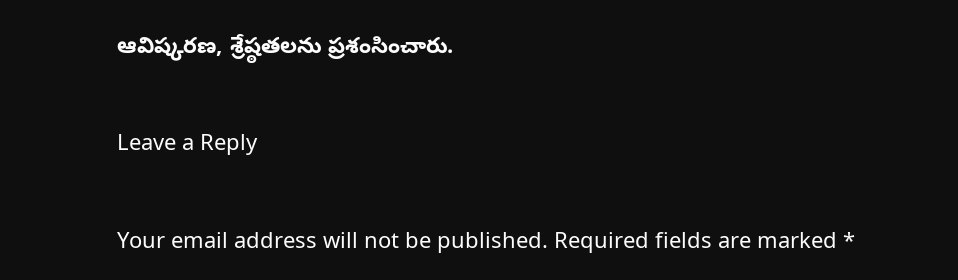ఆవిష్కరణ, శ్రేష్ఠతలను ప్రశంసించారు.

Leave a Reply

Your email address will not be published. Required fields are marked *